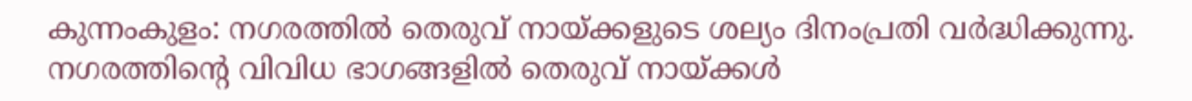കുന്നംകുളം: നഗരത്തിൽ തെരുവ് നായ്ക്കളുടെ ശല്യം ദിനംപ്രതി വർദ്ധിക്കുന്നു. നഗരത്തിന്റെ വിവിധ ഭാഗങ്ങളിൽ തെരുവ് നായ്ക്കൾ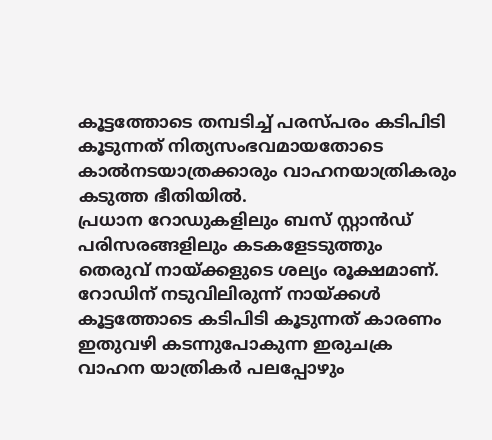കൂട്ടത്തോടെ തമ്പടിച്ച് പരസ്പരം കടിപിടി കൂടുന്നത് നിത്യസംഭവമായതോടെ കാൽനടയാത്രക്കാരും വാഹനയാത്രികരും കടുത്ത ഭീതിയിൽ.
പ്രധാന റോഡുകളിലും ബസ് സ്റ്റാൻഡ് പരിസരങ്ങളിലും കടകളേടടുത്തും തെരുവ് നായ്ക്കളുടെ ശല്യം രൂക്ഷമാണ്. റോഡിന് നടുവിലിരുന്ന് നായ്ക്കൾ കൂട്ടത്തോടെ കടിപിടി കൂടുന്നത് കാരണം ഇതുവഴി കടന്നുപോകുന്ന ഇരുചക്ര വാഹന യാത്രികർ പലപ്പോഴും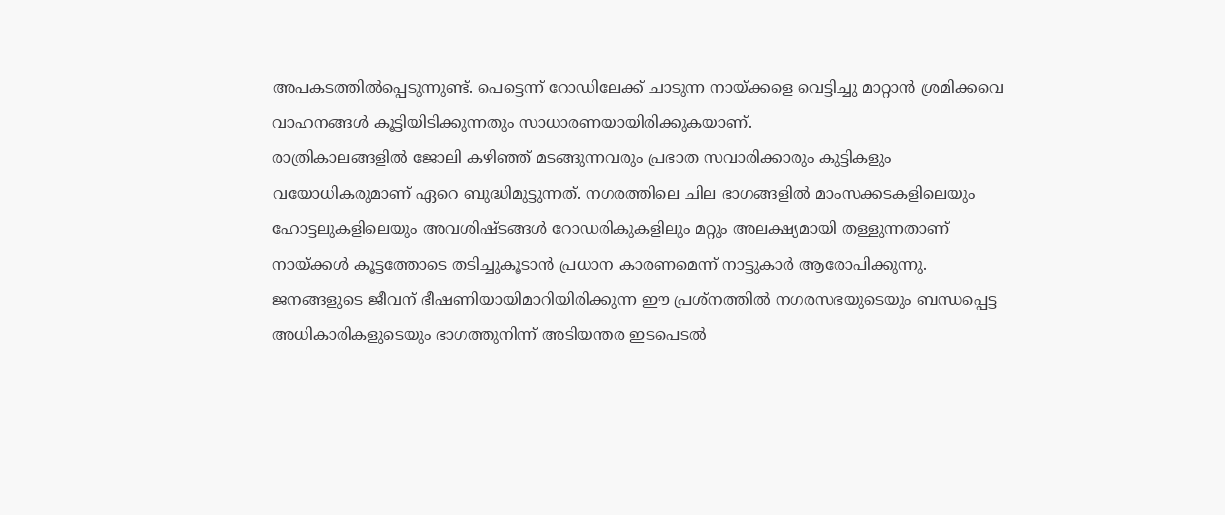അപകടത്തിൽപ്പെടുന്നുണ്ട്. പെട്ടെന്ന് റോഡിലേക്ക് ചാടുന്ന നായ്ക്കളെ വെട്ടിച്ചു മാറ്റാൻ ശ്രമിക്കവെ വാഹനങ്ങൾ കൂട്ടിയിടിക്കുന്നതും സാധാരണയായിരിക്കുകയാണ്.
രാത്രികാലങ്ങളിൽ ജോലി കഴിഞ്ഞ് മടങ്ങുന്നവരും പ്രഭാത സവാരിക്കാരും കുട്ടികളും വയോധികരുമാണ് ഏറെ ബുദ്ധിമുട്ടുന്നത്. നഗരത്തിലെ ചില ഭാഗങ്ങളിൽ മാംസക്കടകളിലെയും ഹോട്ടലുകളിലെയും അവശിഷ്ടങ്ങൾ റോഡരികുകളിലും മറ്റും അലക്ഷ്യമായി തള്ളുന്നതാണ് നായ്ക്കൾ കൂട്ടത്തോടെ തടിച്ചുകൂടാൻ പ്രധാന കാരണമെന്ന് നാട്ടുകാർ ആരോപിക്കുന്നു.
ജനങ്ങളുടെ ജീവന് ഭീഷണിയായിമാറിയിരിക്കുന്ന ഈ പ്രശ്നത്തിൽ നഗരസഭയുടെയും ബന്ധപ്പെട്ട അധികാരികളുടെയും ഭാഗത്തുനിന്ന് അടിയന്തര ഇടപെടൽ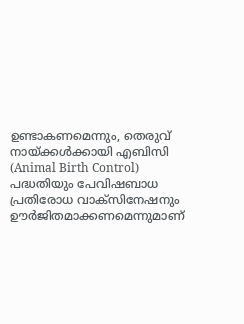ഉണ്ടാകണമെന്നും, തെരുവ് നായ്ക്കൾക്കായി എബിസി (Animal Birth Control) പദ്ധതിയും പേവിഷബാധ പ്രതിരോധ വാക്സിനേഷനും ഊർജിതമാക്കണമെന്നുമാണ്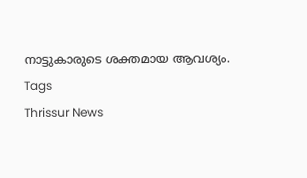നാട്ടുകാരുടെ ശക്തമായ ആവശ്യം.
Tags
Thrissur News